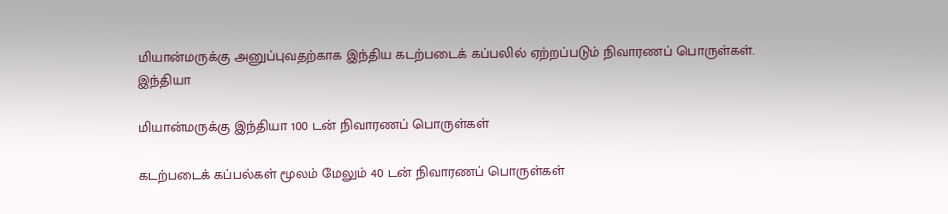மியான்மருக்கு அனுப்புவதற்காக இந்திய கடற்படைக் கப்பலில் ஏற்றப்படும் நிவாரணப் பொருள்கள்.
இந்தியா

மியான்மருக்கு இந்தியா 100 டன் நிவாரணப் பொருள்கள்

கடற்படைக் கப்பல்கள் மூலம் மேலும் 40 டன் நிவாரணப் பொருள்கள்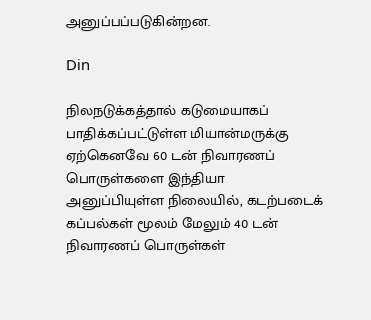அனுப்பப்படுகின்றன.

Din

நிலநடுக்கத்தால் கடுமையாகப் பாதிக்கப்பட்டுள்ள மியான்மருக்கு ஏற்கெனவே 60 டன் நிவாரணப் பொருள்களை இந்தியா அனுப்பியுள்ள நிலையில், கடற்படைக் கப்பல்கள் மூலம் மேலும் 40 டன் நிவாரணப் பொருள்கள்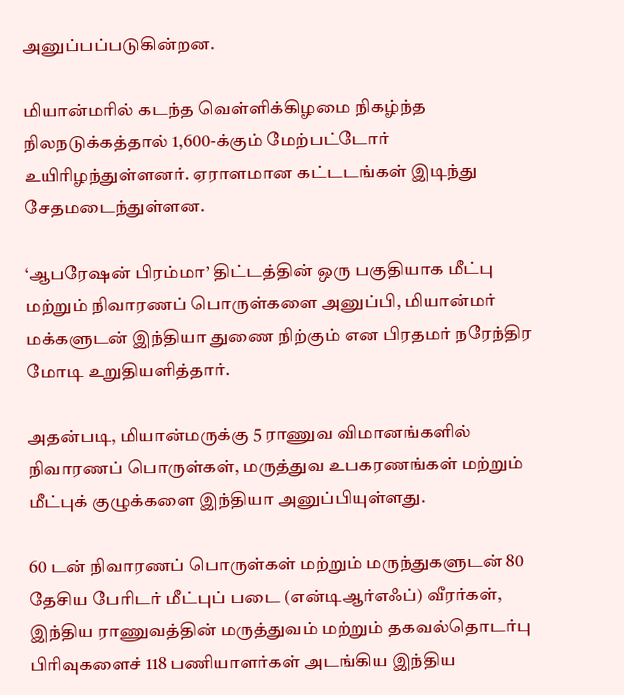அனுப்பப்படுகின்றன.

மியான்மரில் கடந்த வெள்ளிக்கிழமை நிகழ்ந்த நிலநடுக்கத்தால் 1,600-க்கும் மேற்பட்டோர் உயிரிழந்துள்ளனர். ஏராளமான கட்டடங்கள் இடிந்து சேதமடைந்துள்ளன.

‘ஆபரேஷன் பிரம்மா’ திட்டத்தின் ஒரு பகுதியாக மீட்பு மற்றும் நிவாரணப் பொருள்களை அனுப்பி, மியான்மர் மக்களுடன் இந்தியா துணை நிற்கும் என பிரதமர் நரேந்திர மோடி உறுதியளித்தார்.

அதன்படி, மியான்மருக்கு 5 ராணுவ விமானங்களில் நிவாரணப் பொருள்கள், மருத்துவ உபகரணங்கள் மற்றும் மீட்புக் குழுக்களை இந்தியா அனுப்பியுள்ளது.

60 டன் நிவாரணப் பொருள்கள் மற்றும் மருந்துகளுடன் 80 தேசிய பேரிடர் மீட்புப் படை (என்டிஆர்எஃப்) வீரர்கள், இந்திய ராணுவத்தின் மருத்துவம் மற்றும் தகவல்தொடர்பு பிரிவுகளைச் 118 பணியாளர்கள் அடங்கிய இந்திய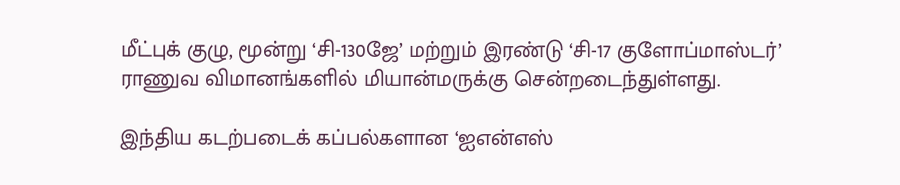மீட்புக் குழு, மூன்று ‘சி-130ஜே’ மற்றும் இரண்டு ‘சி-17 குளோப்மாஸ்டர்’ ராணுவ விமானங்களில் மியான்மருக்கு சென்றடைந்துள்ளது.

இந்திய கடற்படைக் கப்பல்களான ‘ஐஎன்எஸ்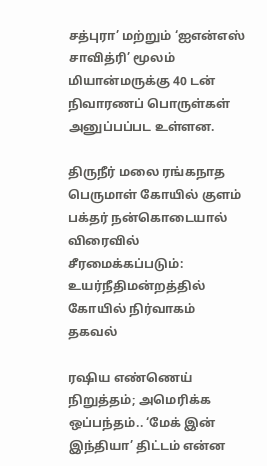சத்புரா’ மற்றும் ‘ஐஎன்எஸ் சாவித்ரி’ மூலம் மியான்மருக்கு 40 டன் நிவாரணப் பொருள்கள் அனுப்பப்பட உள்ளன.

திருநீர் மலை ரங்கநாத பெருமாள் கோயில் குளம் பக்தர் நன்கொடையால் விரைவில் சீரமைக்கப்படும்: உயர்நீதிமன்றத்தில் கோயில் நிர்வாகம் தகவல்

ரஷிய எண்ணெய் நிறுத்தம்; அமெரிக்க ஒப்பந்தம்.. ‘மேக் இன் இந்தியா’ திட்டம் என்ன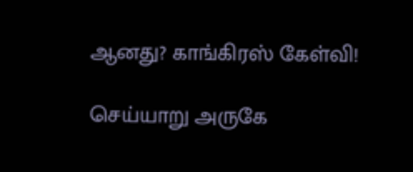ஆனது? காங்கிரஸ் கேள்வி!

செய்யாறு அருகே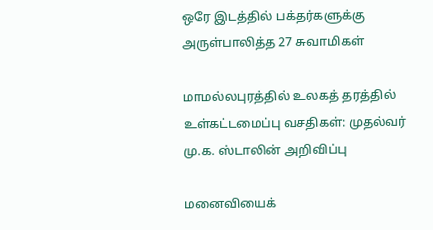ஒரே இடத்தில் பக்தர்களுக்கு அருள்பாலித்த 27 சுவாமிகள்

மாமல்லபுரத்தில் உலகத் தரத்தில் உள்கட்டமைப்பு வசதிகள்: முதல்வர் மு.க. ஸ்டாலின் அறிவிப்பு

மனைவியைக்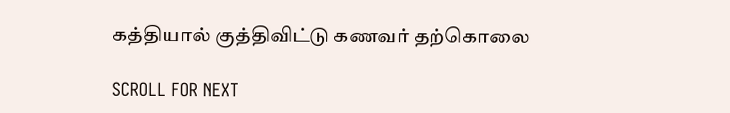கத்தியால் குத்திவிட்டு கணவர் தற்கொலை

SCROLL FOR NEXT